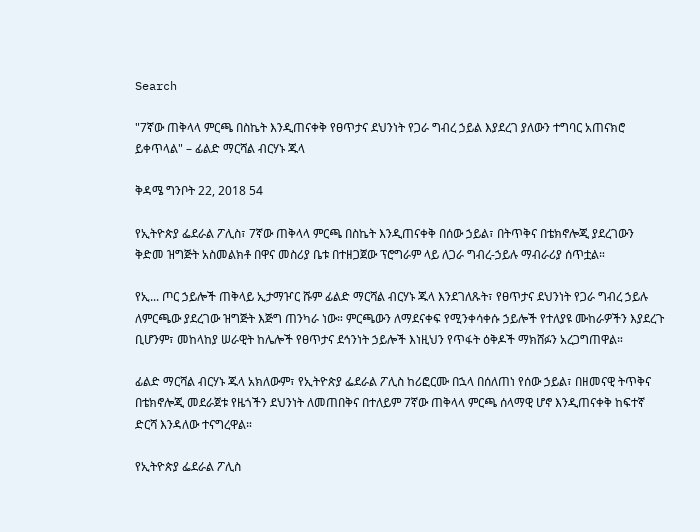Search

"7ኛው ጠቅላላ ምርጫ በስኬት እንዲጠናቀቅ የፀጥታና ደህንነት የጋራ ግብረ ኃይል እያደረገ ያለውን ተግባር አጠናክሮ ይቀጥላል" – ፊልድ ማርሻል ብርሃኑ ጁላ

ቅዳሜ ግንቦት 22, 2018 54

የኢትዮጵያ ፌደራል ፖሊስ፣ 7ኛው ጠቅላላ ምርጫ በስኬት እንዲጠናቀቅ በሰው ኃይል፣ በትጥቅና በቴክኖሎጂ ያደረገውን ቅድመ ዝግጅት አስመልክቶ በዋና መስሪያ ቤቱ በተዘጋጀው ፕሮግራም ላይ ለጋራ ግብረ-ኃይሉ ማብራሪያ ሰጥቷል።

የኢ... ጦር ኃይሎች ጠቅላይ ኢታማዦር ሹም ፊልድ ማርሻል ብርሃኑ ጁላ እንደገለጹት፣ የፀጥታና ደህንነት የጋራ ግብረ ኃይሉ ለምርጫው ያደረገው ዝግጅት እጅግ ጠንካራ ነው። ምርጫውን ለማደናቀፍ የሚንቀሳቀሱ ኃይሎች የተለያዩ ሙከራዎችን እያደረጉ ቢሆንም፣ መከላከያ ሠራዊት ከሌሎች የፀጥታና ደኅንነት ኃይሎች እነዚህን የጥፋት ዕቅዶች ማክሸፉን አረጋግጠዋል።

ፊልድ ማርሻል ብርሃኑ ጁላ አክለውም፣ የኢትዮጵያ ፌደራል ፖሊስ ከሪፎርሙ በኋላ በሰለጠነ የሰው ኃይል፣ በዘመናዊ ትጥቅና በቴክኖሎጂ መደራጀቱ የዜጎችን ደህንነት ለመጠበቅና በተለይም 7ኛው ጠቅላላ ምርጫ ሰላማዊ ሆኖ እንዲጠናቀቅ ከፍተኛ ድርሻ እንዳለው ተናግረዋል።

የኢትዮጵያ ፌደራል ፖሊስ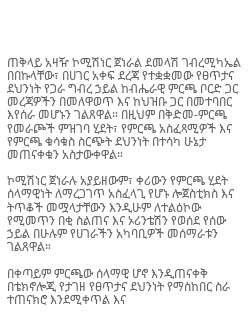ጠቅላይ አዛዥ ኮሚሽነር ጀነራል ደመላሽ ገብረሚካኤል በበኩላቸው፣ በሀገር አቀፍ ደረጃ የተቋቋመው የፀጥታና ደህንነት የጋራ ግብረ ኃይል ከብሔራዊ ምርጫ ቦርድ ጋር መረጃዎችን በመለዋወጥ እና ከህዝቡ ጋር በመተባበር እየሰራ መሆኑን ገልጸዋል። በዚህም በቅድመ-ምርጫ የመራጮች ምዝገባ ሂደት፣ የምርጫ አስፈጻሚዎች እና የምርጫ ቁሳቁስ ስርጭት ደህንነት በተሳካ ሁኔታ መጠናቀቁን አስታውቀዋል።

ኮሚሽነር ጀነራሉ አያይዘውም፣ ቀሪውን የምርጫ ሂደት ሰላማዊነት ለማረጋገጥ አስፈላጊ የሆኑ ሎጀስቲክስ እና ትጥቆች መሟላታቸውን እንዲሁም ለተልዕኮው የሚመጥን በቂ ስልጠና እና ኦሪንቴሽን የወሰደ የሰው ኃይል በሁሉም የሀገራችን አካባቢዎች መሰማራቱን ገልጸዋል።

በቀጣይም ምርጫው ሰላማዊ ሆኖ እንዲጠናቀቅ በቴክኖሎጂ የታገዘ የፀጥታና ደህንነት የማስከበር ስራ ተጠናክሮ እንደሚቀጥል እና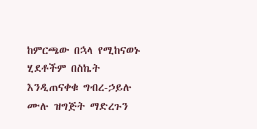ከምርጫው በኋላ የሚከናወኑ ሂደቶችም በስኬት እንዲጠናቀቁ ግብረ-ኃይሉ ሙሉ ዝግጅት ማድረጉን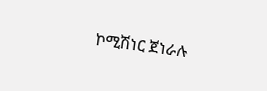ኮሚሽነር ጀነራሉ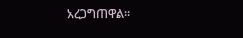አረጋግጠዋል።